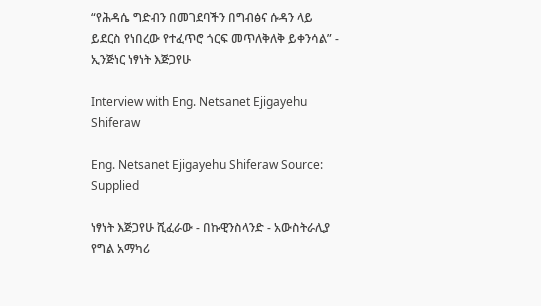“የሕዳሴ ግድብን በመገደባችን በግብፅና ሱዳን ላይ ይደርስ የነበረው የተፈጥሮ ጎርፍ መጥለቅለቅ ይቀንሳል” - ኢንጅነር ነፃነት እጅጋየሁ

Interview with Eng. Netsanet Ejigayehu Shiferaw

Eng. Netsanet Ejigayehu Shiferaw Source: Supplied

ነፃነት እጅጋየሁ ሺፈራው - በኩዊንስላንድ - አውስትራሊያ የግል አማካሪ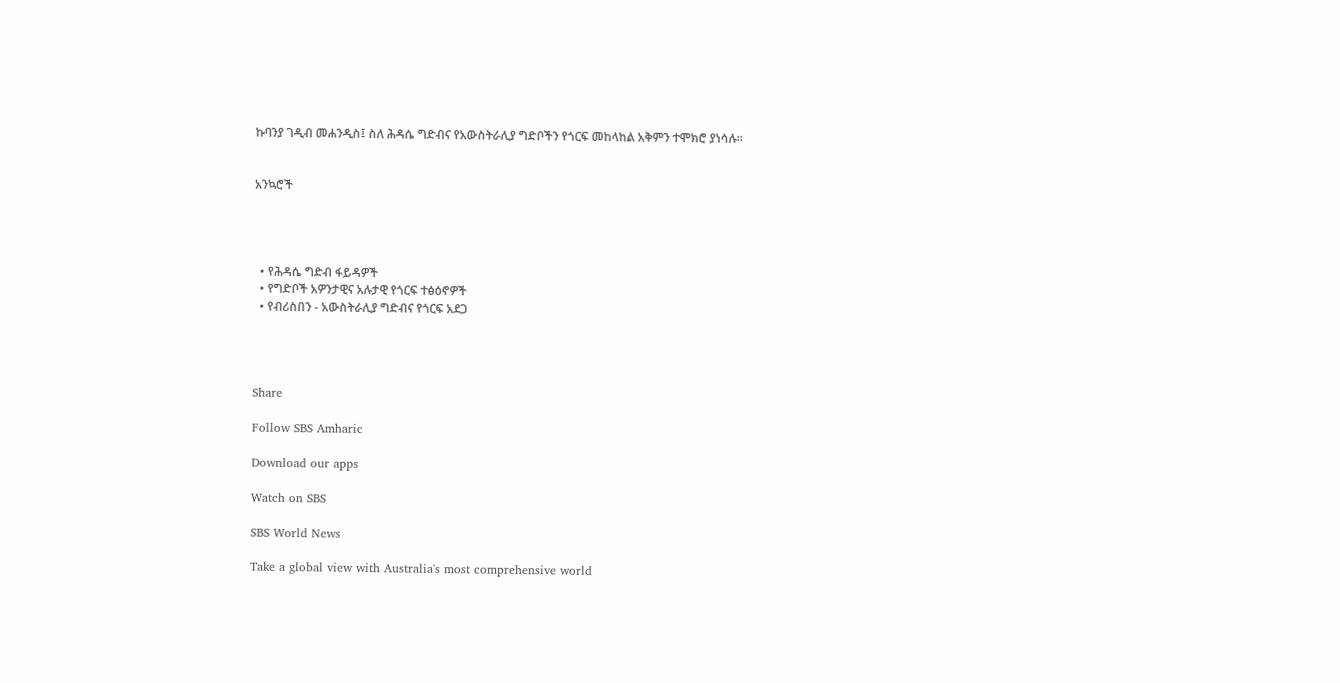ኩባንያ ገዲብ መሐንዲስ፤ ስለ ሕዳሴ ግድብና የአውስትራሊያ ግድቦችን የጎርፍ መከላከል አቅምን ተሞክሮ ያነሳሉ።


አንኳሮች




  • የሕዳሴ ግድብ ፋይዳዎች
  • የግድቦች አዎንታዊና አሉታዊ የጎርፍ ተፅዕኖዎች
  • የብሪስበን - አውስትራሊያ ግድብና የጎርፍ አደጋ




Share

Follow SBS Amharic

Download our apps

Watch on SBS

SBS World News

Take a global view with Australia's most comprehensive world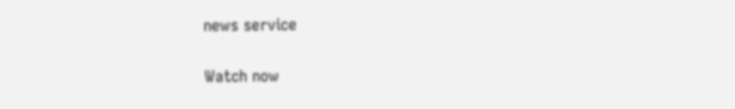news service

Watch now